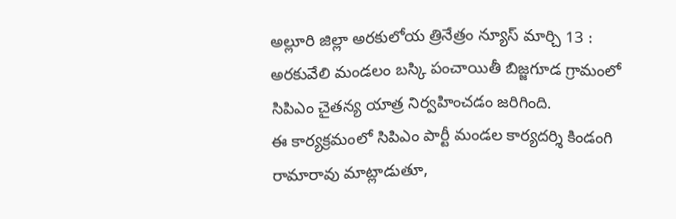అల్లూరి జిల్లా అరకులోయ త్రినేత్రం న్యూస్ మార్చి 13 : అరకువేలి మండలం బస్కి పంచాయితీ బిజ్జగూడ గ్రామంలో సిపిఎం చైతన్య యాత్ర నిర్వహించడం జరిగింది.
ఈ కార్యక్రమంలో సిపిఎం పార్టీ మండల కార్యదర్శి కిండంగి రామారావు మాట్లాడుతూ,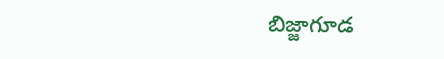బిజ్జాగూడ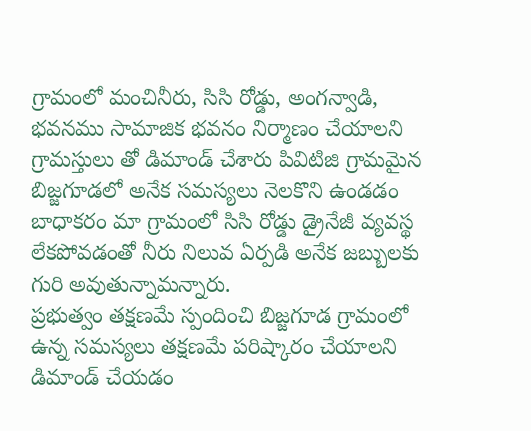గ్రామంలో మంచినీరు, సిసి రోడ్డు, అంగన్వాడి, భవనము సామాజిక భవనం నిర్మాణం చేయాలని గ్రామస్తులు తో డిమాండ్ చేశారు పివిటిజి గ్రామమైన బిజ్జగూడలో అనేక సమస్యలు నెలకొని ఉండడం బాధాకరం మా గ్రామంలో సిసి రోడ్డు డ్రైనేజీ వ్యవస్థ లేకపోవడంతో నీరు నిలువ ఏర్పడి అనేక జబ్బులకు గురి అవుతున్నామన్నారు.
ప్రభుత్వం తక్షణమే స్పందించి బిజ్జగూడ గ్రామంలో ఉన్న సమస్యలు తక్షణమే పరిష్కారం చేయాలని డిమాండ్ చేయడం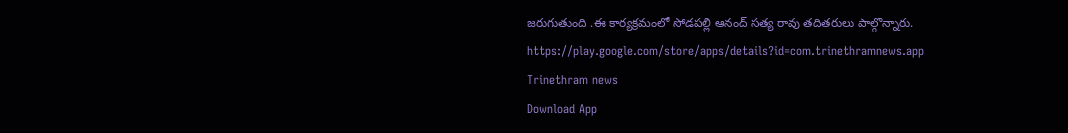జరుగుతుంది .ఈ కార్యక్రమంలో సోడపల్లి ఆనంద్ సత్య రావు తదితరులు పాల్గొన్నారు.
https://play.google.com/store/apps/details?id=com.trinethramnews.app
Trinethram news
Download App